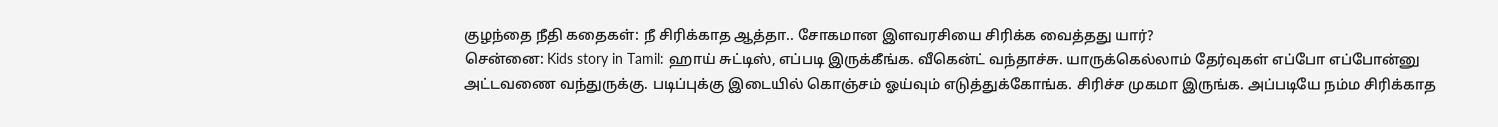குழந்தை நீதி கதைகள்: நீ சிரிக்காத ஆத்தா.. சோகமான இளவரசியை சிரிக்க வைத்தது யார்?
சென்னை: Kids story in Tamil: ஹாய் சுட்டிஸ், எப்படி இருக்கீங்க. வீகென்ட் வந்தாச்சு. யாருக்கெல்லாம் தேர்வுகள் எப்போ எப்போன்னு அட்டவணை வந்துருக்கு. படிப்புக்கு இடையில் கொஞ்சம் ஓய்வும் எடுத்துக்கோங்க. சிரிச்ச முகமா இருங்க. அப்படியே நம்ம சிரிக்காத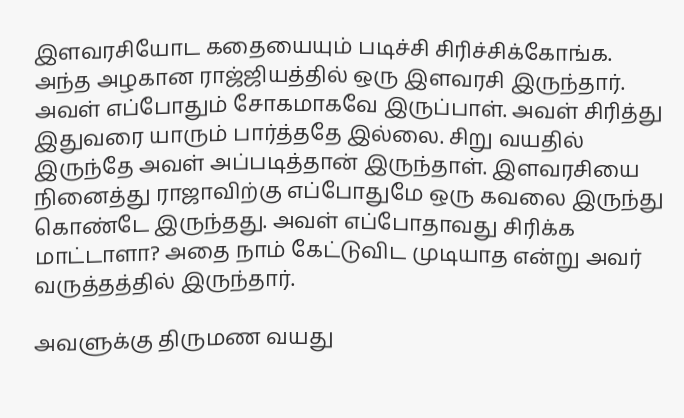இளவரசியோட கதையையும் படிச்சி சிரிச்சிக்கோங்க.
அந்த அழகான ராஜ்ஜியத்தில் ஒரு இளவரசி இருந்தார். அவள் எப்போதும் சோகமாகவே இருப்பாள். அவள் சிரித்து இதுவரை யாரும் பார்த்ததே இல்லை. சிறு வயதில் இருந்தே அவள் அப்படித்தான் இருந்தாள். இளவரசியை நினைத்து ராஜாவிற்கு எப்போதுமே ஒரு கவலை இருந்து கொண்டே இருந்தது. அவள் எப்போதாவது சிரிக்க மாட்டாளா? அதை நாம் கேட்டுவிட முடியாத என்று அவர் வருத்தத்தில் இருந்தார்.

அவளுக்கு திருமண வயது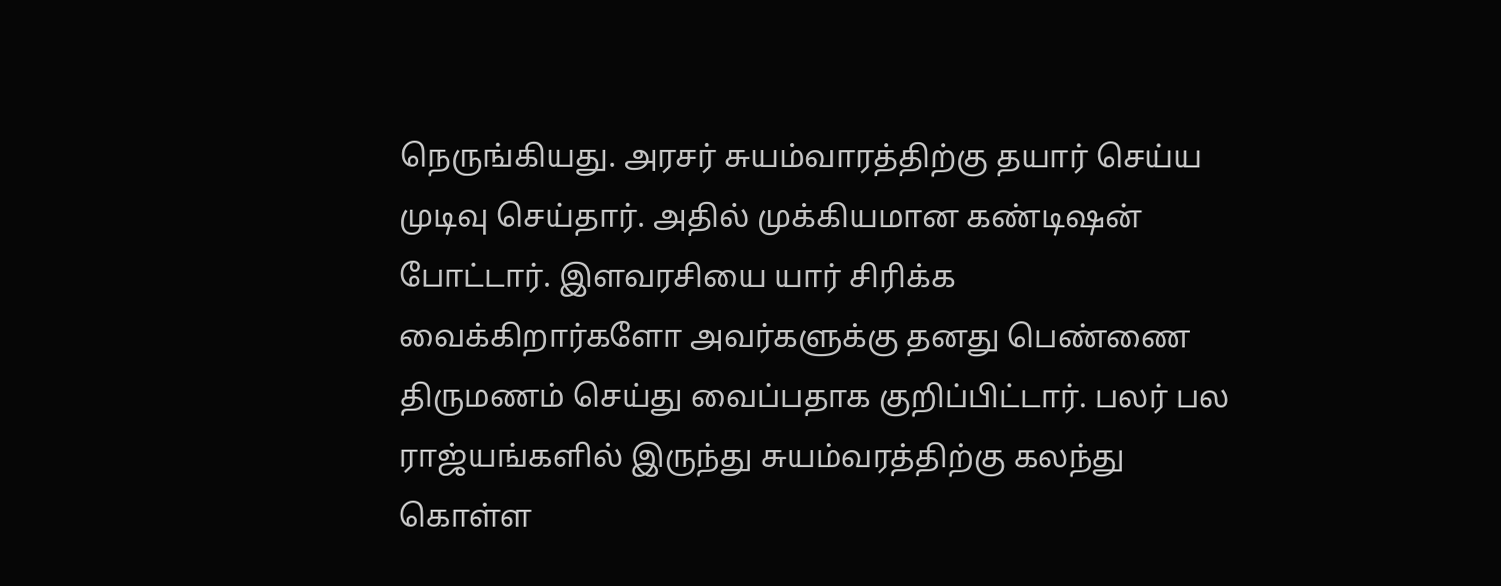நெருங்கியது. அரசர் சுயம்வாரத்திற்கு தயார் செய்ய முடிவு செய்தார். அதில் முக்கியமான கண்டிஷன் போட்டார். இளவரசியை யார் சிரிக்க வைக்கிறார்களோ அவர்களுக்கு தனது பெண்ணை திருமணம் செய்து வைப்பதாக குறிப்பிட்டார். பலர் பல ராஜ்யங்களில் இருந்து சுயம்வரத்திற்கு கலந்து கொள்ள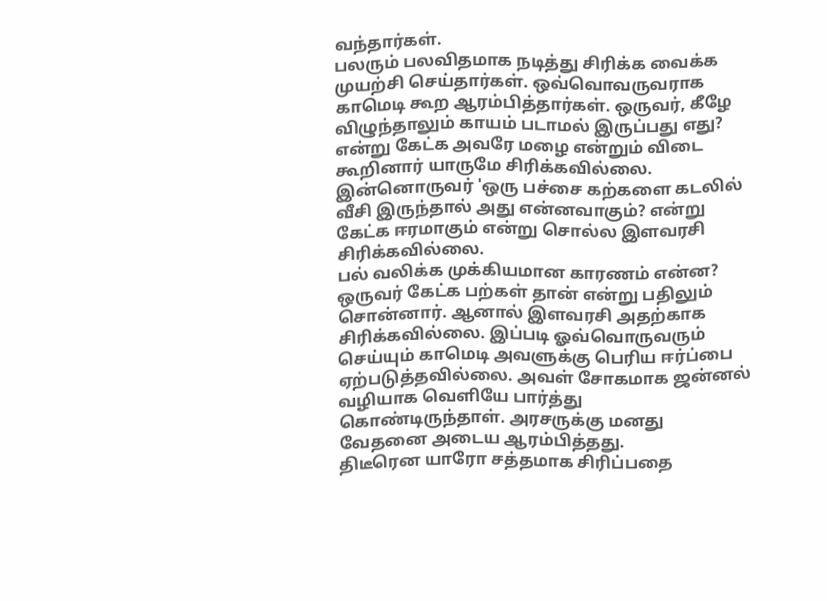வந்தார்கள்.
பலரும் பலவிதமாக நடித்து சிரிக்க வைக்க முயற்சி செய்தார்கள். ஒவ்வொவருவராக காமெடி கூற ஆரம்பித்தார்கள். ஒருவர், கீழே விழுந்தாலும் காயம் படாமல் இருப்பது எது? என்று கேட்க அவரே மழை என்றும் விடை கூறினார் யாருமே சிரிக்கவில்லை. இன்னொருவர் 'ஒரு பச்சை கற்களை கடலில் வீசி இருந்தால் அது என்னவாகும்? என்று கேட்க ஈரமாகும் என்று சொல்ல இளவரசி சிரிக்கவில்லை.
பல் வலிக்க முக்கியமான காரணம் என்ன? ஒருவர் கேட்க பற்கள் தான் என்று பதிலும் சொன்னார். ஆனால் இளவரசி அதற்காக சிரிக்கவில்லை. இப்படி ஓவ்வொருவரும் செய்யும் காமெடி அவளுக்கு பெரிய ஈர்ப்பை ஏற்படுத்தவில்லை. அவள் சோகமாக ஜன்னல் வழியாக வெளியே பார்த்து கொண்டிருந்தாள். அரசருக்கு மனது வேதனை அடைய ஆரம்பித்தது.
திடீரென யாரோ சத்தமாக சிரிப்பதை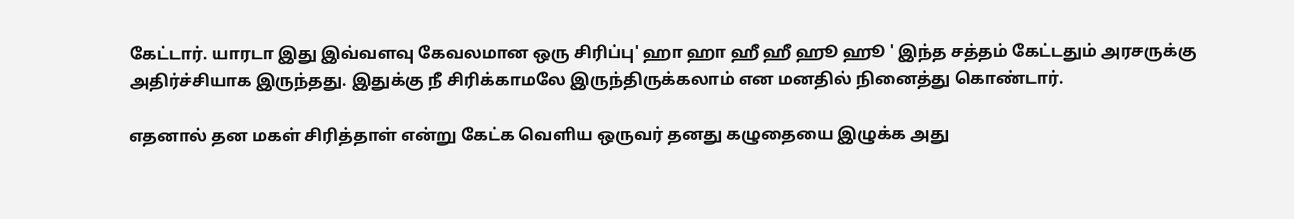கேட்டார். யாரடா இது இவ்வளவு கேவலமான ஒரு சிரிப்பு' ஹா ஹா ஹீ ஹீ ஹூ ஹூ ' இந்த சத்தம் கேட்டதும் அரசருக்கு அதிர்ச்சியாக இருந்தது. இதுக்கு நீ சிரிக்காமலே இருந்திருக்கலாம் என மனதில் நினைத்து கொண்டார்.

எதனால் தன மகள் சிரித்தாள் என்று கேட்க வெளிய ஒருவர் தனது கழுதையை இழுக்க அது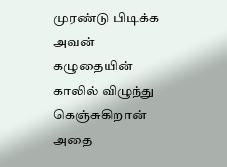முரண்டு பிடிக்க அவன் கழுதையின் காலில் விழுந்து கெஞ்சுகிறான் அதை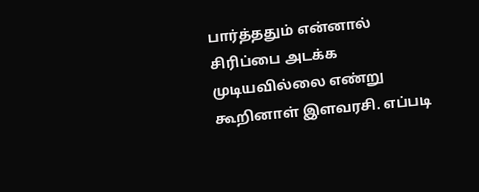பார்த்ததும் என்னால் சிரிப்பை அடக்க முடியவில்லை எண்று கூறினாள் இளவரசி. எப்படி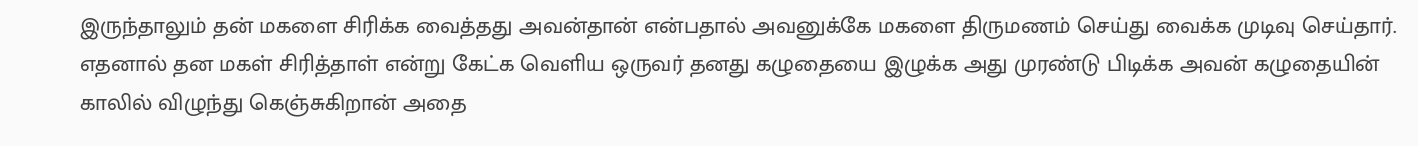இருந்தாலும் தன் மகளை சிரிக்க வைத்தது அவன்தான் என்பதால் அவனுக்கே மகளை திருமணம் செய்து வைக்க முடிவு செய்தார்.
எதனால் தன மகள் சிரித்தாள் என்று கேட்க வெளிய ஒருவர் தனது கழுதையை இழுக்க அது முரண்டு பிடிக்க அவன் கழுதையின் காலில் விழுந்து கெஞ்சுகிறான் அதை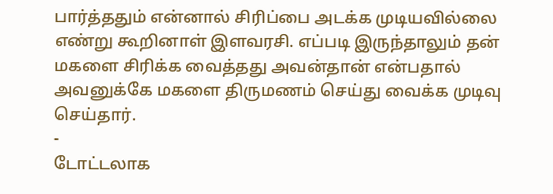பார்த்ததும் என்னால் சிரிப்பை அடக்க முடியவில்லை எண்று கூறினாள் இளவரசி. எப்படி இருந்தாலும் தன் மகளை சிரிக்க வைத்தது அவன்தான் என்பதால் அவனுக்கே மகளை திருமணம் செய்து வைக்க முடிவு செய்தார்.
-
டோட்டலாக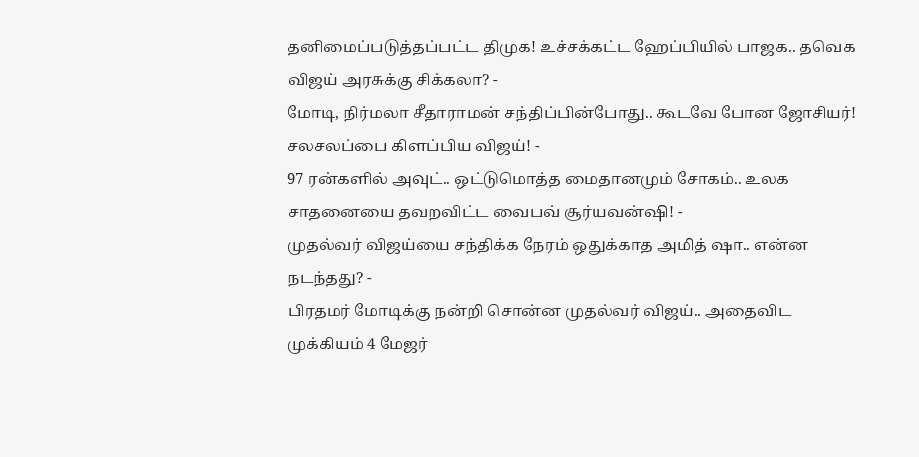தனிமைப்படுத்தப்பட்ட திமுக! உச்சக்கட்ட ஹேப்பியில் பாஜக.. தவெக விஜய் அரசுக்கு சிக்கலா? -
மோடி, நிர்மலா சீதாராமன் சந்திப்பின்போது.. கூடவே போன ஜோசியர்! சலசலப்பை கிளப்பிய விஜய்! -
97 ரன்களில் அவுட்.. ஒட்டுமொத்த மைதானமும் சோகம்.. உலக சாதனையை தவறவிட்ட வைபவ் சூர்யவன்ஷி! -
முதல்வர் விஜய்யை சந்திக்க நேரம் ஒதுக்காத அமித் ஷா.. என்ன நடந்தது? -
பிரதமர் மோடிக்கு நன்றி சொன்ன முதல்வர் விஜய்.. அதைவிட முக்கியம் 4 மேஜர்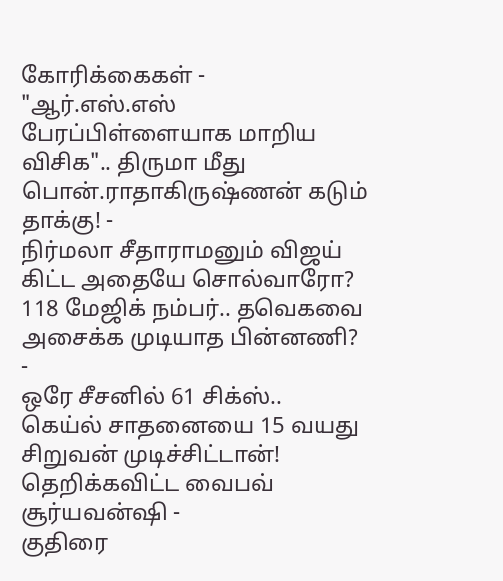கோரிக்கைகள் -
"ஆர்.எஸ்.எஸ் பேரப்பிள்ளையாக மாறிய விசிக".. திருமா மீது பொன்.ராதாகிருஷ்ணன் கடும் தாக்கு! -
நிர்மலா சீதாராமனும் விஜய் கிட்ட அதையே சொல்வாரோ? 118 மேஜிக் நம்பர்.. தவெகவை அசைக்க முடியாத பின்னணி? -
ஒரே சீசனில் 61 சிக்ஸ்.. கெய்ல் சாதனையை 15 வயது சிறுவன் முடிச்சிட்டான்! தெறிக்கவிட்ட வைபவ் சூர்யவன்ஷி -
குதிரை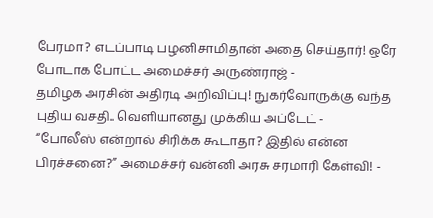பேரமா? எடப்பாடி பழனிசாமிதான் அதை செய்தார்! ஒரே போடாக போட்ட அமைச்சர் அருண்ராஜ் -
தமிழக அரசின் அதிரடி அறிவிப்பு! நுகர்வோருக்கு வந்த புதிய வசதி.. வெளியானது முக்கிய அப்டேட் -
“போலீஸ் என்றால் சிரிக்க கூடாதா? இதில் என்ன பிரச்சனை?” அமைச்சர் வன்னி அரசு சரமாரி கேள்வி! -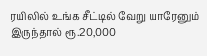ரயிலில் உங்க சீட்டில் வேறு யாரேனும் இருந்தால் ரூ.20,000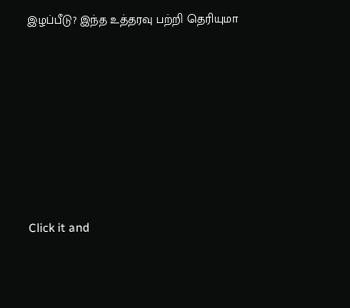இழப்பீடு? இந்த உத்தரவு பற்றி தெரியுமா












Click it and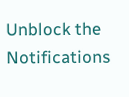Unblock the Notifications